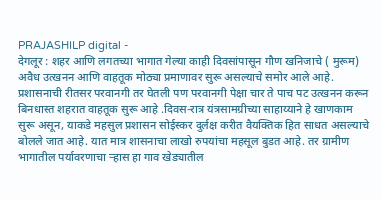PRAJASHILP digital -
देगलूर : शहर आणि लगतच्या भागात गेल्या काही दिवसांपासून गौण खनिजाचे ( मुरूम) अवैध उत्खनन आणि वाहतूक मोठ्या प्रमाणावर सुरू असल्याचे समोर आले आहे. प्रशासनाची रीतसर परवानगी तर घेतली पण परवानगी पेक्षा चार ते पाच पट उत्खनन करून बिनधास्त शहरात वाहतूक सुरू आहे .दिवस-रात्र यंत्रसामग्रीच्या साहाय्याने हे खाणकाम सुरू असून, याकडे महसुल प्रशासन सोईस्कर दुर्लक्ष करीत वैयक्तिक हित साधत असल्याचे बोलले जात आहे. यात मात्र शासनाचा लाखो रुपयांचा महसूल बुडत आहे. तर ग्रामीण भागातील पर्यावरणाचा ऱ्हास हा गाव खेड्यातील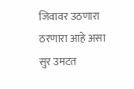जिवावर उठणारा ठरणारा आहे असा सुर उमटत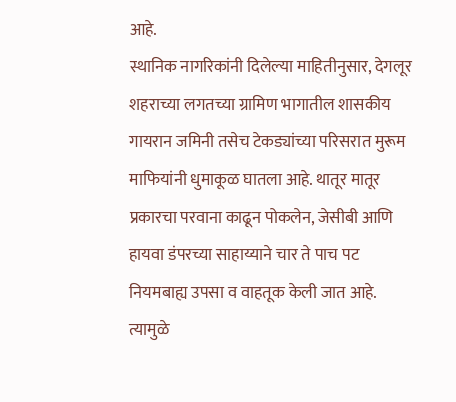आहे.
स्थानिक नागरिकांनी दिलेल्या माहितीनुसार, देगलूर शहराच्या लगतच्या ग्रामिण भागातील शासकीय गायरान जमिनी तसेच टेकड्यांच्या परिसरात मुरूम माफियांनी धुमाकूळ घातला आहे. थातूर मातूर प्रकारचा परवाना काढून पोकलेन, जेसीबी आणि हायवा डंपरच्या साहाय्याने चार ते पाच पट नियमबाह्य उपसा व वाहतूक केली जात आहे. त्यामुळे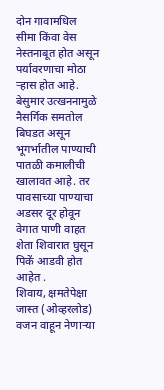दोन गावामधिल सीमा किंवा वेस नेस्तनाबूत होत असून पर्यावरणाचा मोठा ऱ्हास होत आहे. बेसुमार उत्खननामुळे नैसर्गिक समतोल बिघडत असून भूगर्भातील पाण्याची पातळी कमालीची खालावत आहे. तर पावसाच्या पाण्याचा अडसर दूर होवून वेगात पाणी वाहत शेता शिवारात घुसून पिकें आडवी होत आहेत .
शिवाय, क्षमतेपेक्षा जास्त (ओव्हरलोड) वजन वाहून नेणाऱ्या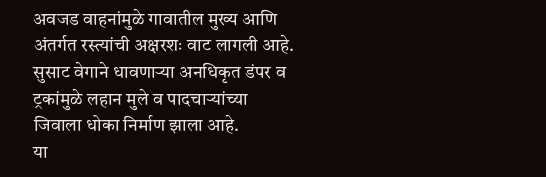अवजड वाहनांमुळे गावातील मुख्य आणि अंतर्गत रस्त्यांची अक्षरशः वाट लागली आहे. सुसाट वेगाने धावणाऱ्या अनधिकृत डंपर व ट्रकांमुळे लहान मुले व पादचाऱ्यांच्या जिवाला धोका निर्माण झाला आहे.
या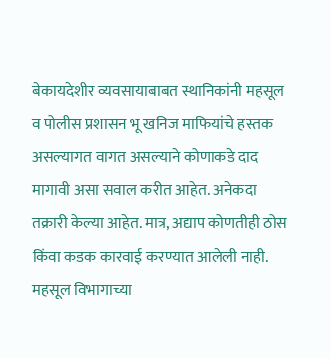बेकायदेशीर व्यवसायाबाबत स्थानिकांनी महसूल व पोलीस प्रशासन भू खनिज माफियांचे हस्तक असल्यागत वागत असल्याने कोणाकडे दाद मागावी असा सवाल करीत आहेत. अनेकदा तक्रारी केल्या आहेत. मात्र, अद्याप कोणतीही ठोस किंवा कडक कारवाई करण्यात आलेली नाही. महसूल विभागाच्या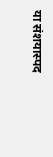या संशयास्पद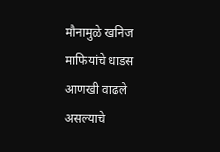मौनामुळे खनिज माफियांचे धाडस आणखी वाढले असल्याचे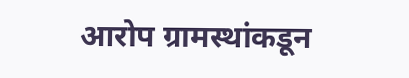आरोप ग्रामस्थांकडून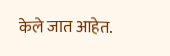केले जात आहेत.